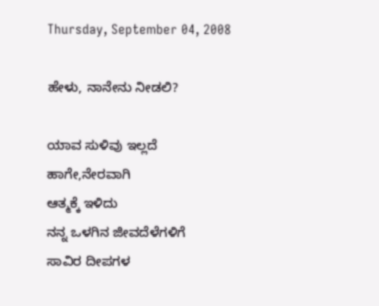Thursday, September 04, 2008

ಹೇಳು, ನಾನೇನು ನೀಡಲಿ?

ಯಾವ ಸುಳಿವು ಇಲ್ಲದೆ
ಹಾಗೇ,ನೇರವಾಗಿ
ಆತ್ಮಕ್ಕೆ ಇಳಿದು
ನನ್ನ ಒಳಗಿನ ಜೀವದೆಳೆಗಳಿಗೆ
ಸಾವಿರ ದೀಪಗಳ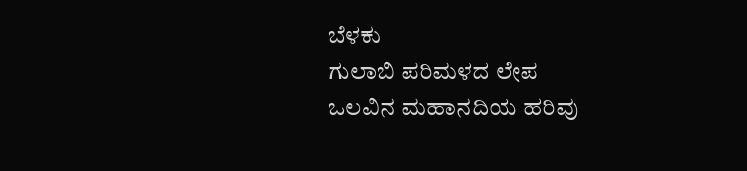ಬೆಳಕು
ಗುಲಾಬಿ ಪರಿಮಳದ ಲೇಪ
ಒಲವಿನ ಮಹಾನದಿಯ ಹರಿವು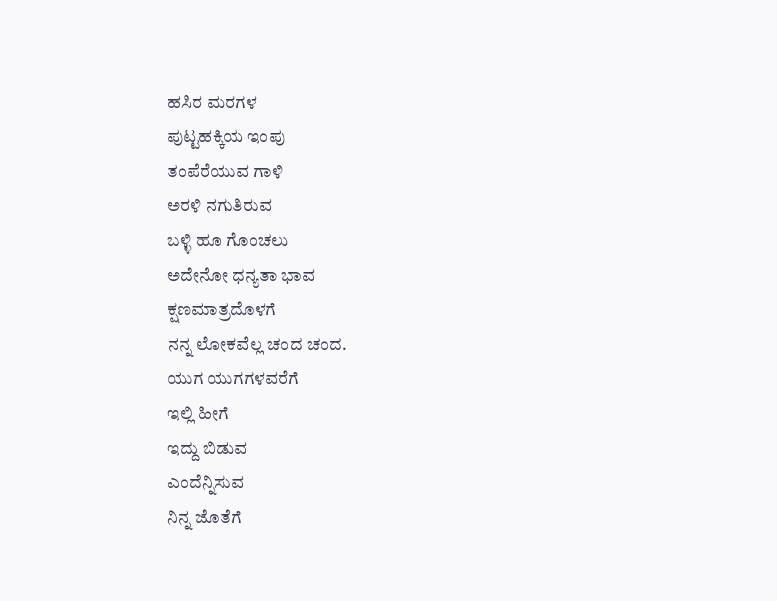ಹಸಿರ ಮರಗಳ
ಪುಟ್ಟಹಕ್ಕಿಯ ಇಂಪು
ತಂಪೆರೆಯುವ ಗಾಳಿ
ಅರಳಿ ನಗುತಿರುವ
ಬಳ್ಳಿ ಹೂ ಗೊಂಚಲು
ಅದೇನೋ ಧನ್ಯತಾ ಭಾವ
ಕ್ಷಣಮಾತ್ರದೊಳಗೆ
ನನ್ನ ಲೋಕವೆಲ್ಲ ಚಂದ ಚಂದ.
ಯುಗ ಯುಗಗಳವರೆಗೆ
ಇಲ್ಲಿ ಹೀಗೆ
ಇದ್ದು ಬಿಡುವ
ಎಂದೆನ್ನಿಸುವ
ನಿನ್ನ ಜೊತೆಗೆ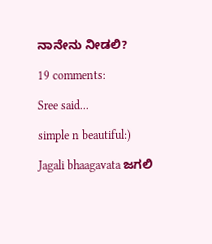ನಾನೇನು ನೀಡಲಿ?

19 comments:

Sree said...

simple n beautiful:)

Jagali bhaagavata ಜಗಲಿ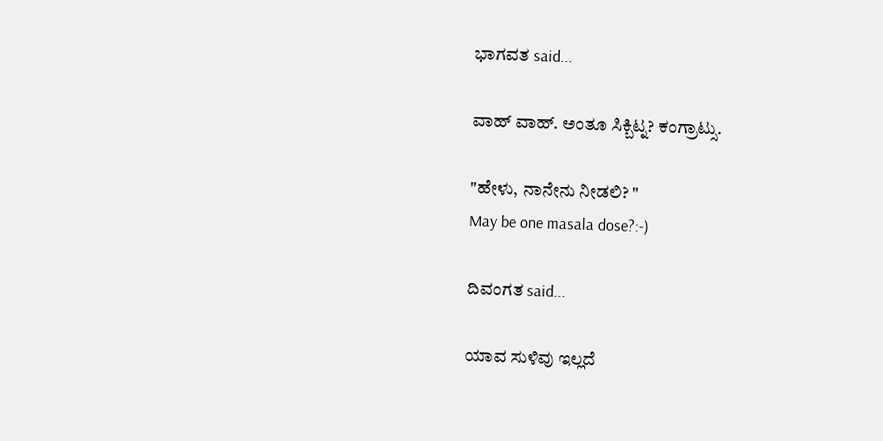ಭಾಗವತ said...

ವಾಹ್ ವಾಹ್. ಅಂತೂ ಸಿಕ್ಬಿಟ್ನ? ಕಂಗ್ರಾಟ್ಸು.

"ಹೇಳು, ನಾನೇನು ನೀಡಲಿ? "
May be one masala dose?:-)

ದಿವಂಗತ said...

ಯಾವ ಸುಳಿವು ಇಲ್ಲದೆ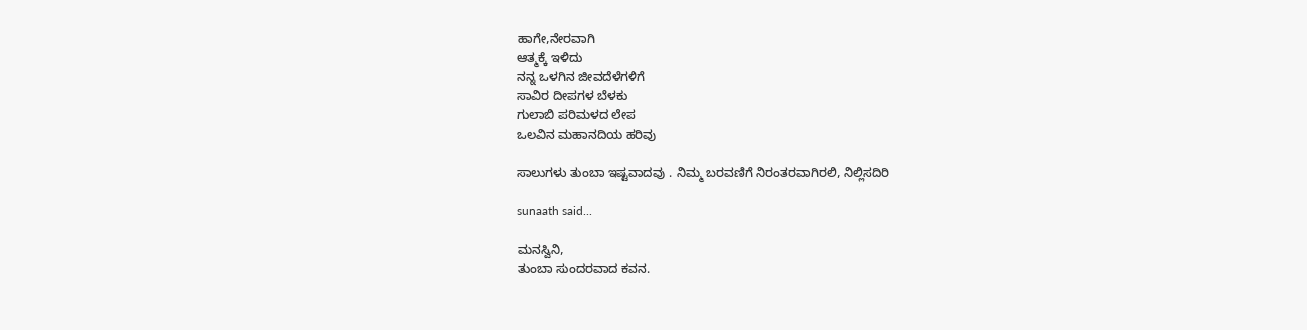ಹಾಗೇ,ನೇರವಾಗಿ
ಆತ್ಮಕ್ಕೆ ಇಳಿದು
ನನ್ನ ಒಳಗಿನ ಜೀವದೆಳೆಗಳಿಗೆ
ಸಾವಿರ ದೀಪಗಳ ಬೆಳಕು
ಗುಲಾಬಿ ಪರಿಮಳದ ಲೇಪ
ಒಲವಿನ ಮಹಾನದಿಯ ಹರಿವು

ಸಾಲುಗಳು ತುಂಬಾ ಇಷ್ಟವಾದವು . ನಿಮ್ಮ ಬರವಣಿಗೆ ನಿರಂತರವಾಗಿರಲಿ, ನಿಲ್ಲಿಸದಿರಿ

sunaath said...

ಮನಸ್ವಿನಿ,
ತುಂಬಾ ಸುಂದರವಾದ ಕವನ.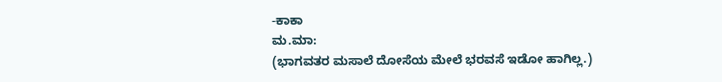-ಕಾಕಾ
ಮ.ಮಾ:
(ಭಾಗವತರ ಮಸಾಲೆ ದೋಸೆಯ ಮೇಲೆ ಭರವಸೆ ಇಡೋ ಹಾಗಿಲ್ಲ.)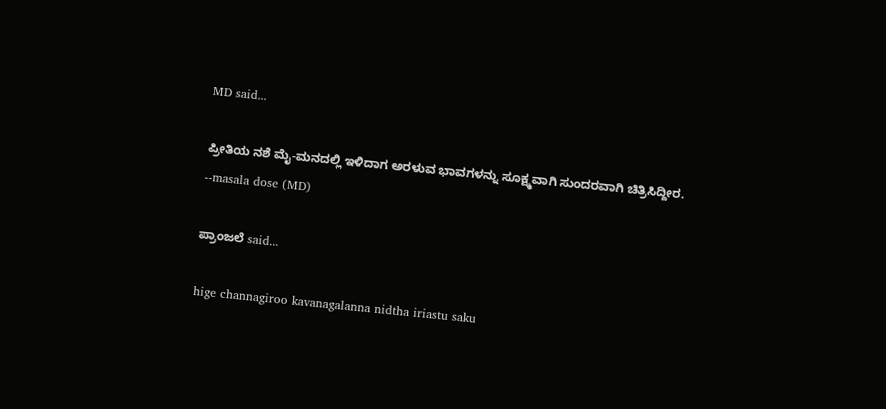MD said...

ಪ್ರೀತಿಯ ನಶೆ ಮೈ-ಮನದಲ್ಲಿ ಇಳಿದಾಗ ಅರಳುವ ಭಾವಗಳನ್ನು ಸೂಕ್ಷ್ಮವಾಗಿ ಸುಂದರವಾಗಿ ಚಿತ್ರಿಸಿದ್ದೀರ.
--masala dose (MD)

ಪ್ರಾಂಜಲೆ said...

hige channagiroo kavanagalanna nidtha iriastu saku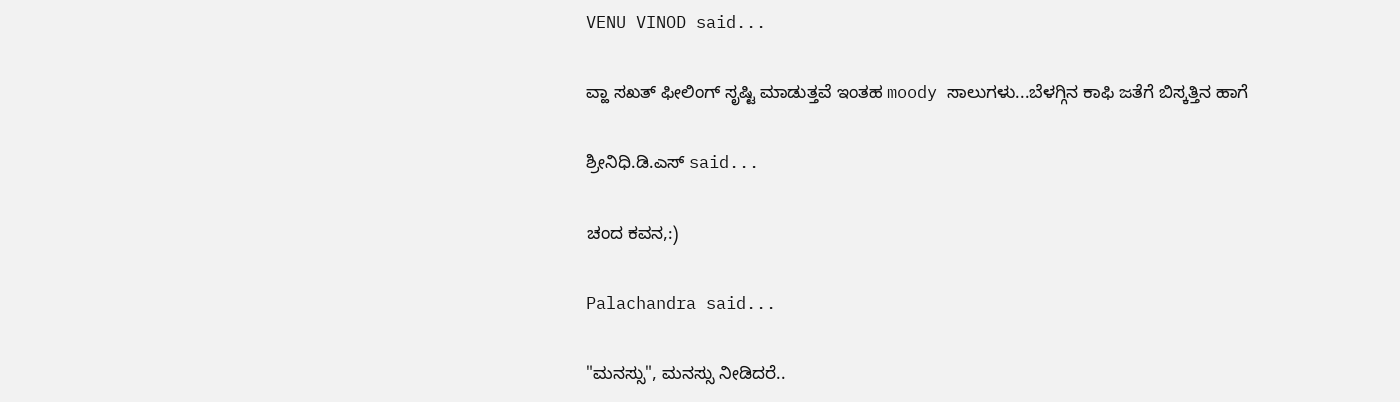VENU VINOD said...

ವ್ಹಾ ಸಖತ್ ಫೀಲಿಂಗ್ ಸೃಷ್ಟಿ ಮಾಡುತ್ತವೆ ಇಂತಹ moody ಸಾಲುಗಳು...ಬೆಳಗ್ಗಿನ ಕಾಫಿ ಜತೆಗೆ ಬಿಸ್ಕತ್ತಿನ ಹಾಗೆ

ಶ್ರೀನಿಧಿ.ಡಿ.ಎಸ್ said...

ಚಂದ ಕವನ,:)

Palachandra said...

"ಮನಸ್ಸು", ಮನಸ್ಸು ನೀಡಿದರೆ..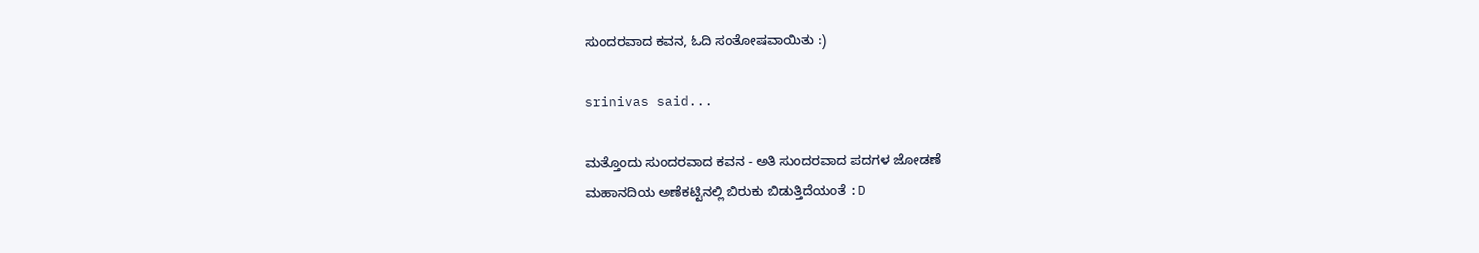ಸುಂದರವಾದ ಕವನ, ಓದಿ ಸಂತೋಷವಾಯಿತು :)

srinivas said...

ಮತ್ತೊಂದು ಸುಂದರವಾದ ಕವನ - ಅತಿ ಸುಂದರವಾದ ಪದಗಳ ಜೋಡಣೆ
ಮಹಾನದಿಯ ಅಣೆಕಟ್ಟಿನಲ್ಲಿ ಬಿರುಕು ಬಿಡುತ್ತಿದೆಯಂತೆ :D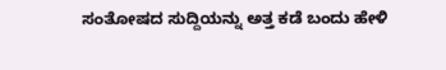ಸಂತೋಷದ ಸುದ್ದಿಯನ್ನು ಅತ್ತ ಕಡೆ ಬಂದು ಹೇಳಿ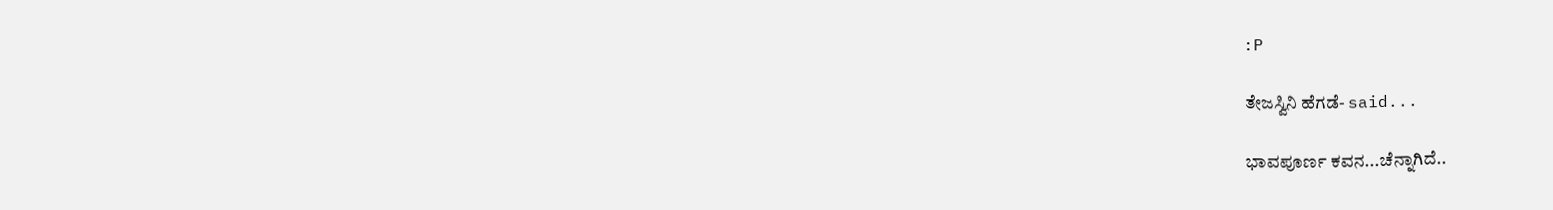:P

ತೇಜಸ್ವಿನಿ ಹೆಗಡೆ- said...

ಭಾವಪೂರ್ಣ ಕವನ...ಚೆನ್ನಾಗಿದೆ..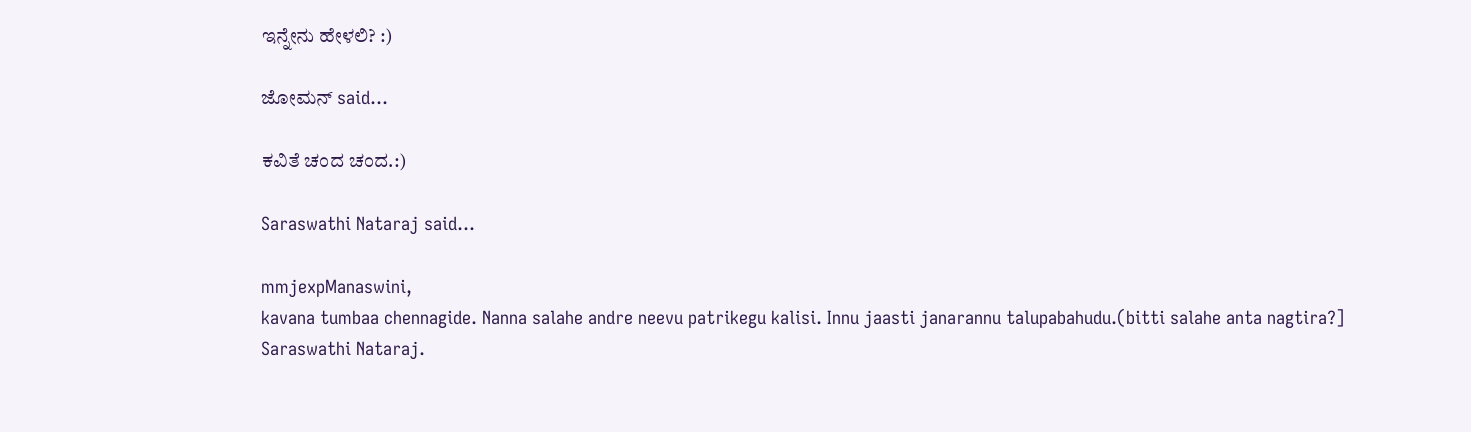ಇನ್ನೇನು ಹೇಳಲಿ? :)

ಜೋಮನ್ said...

ಕವಿತೆ ಚಂದ ಚಂದ.:)

Saraswathi Nataraj said...

mmjexpManaswini,
kavana tumbaa chennagide. Nanna salahe andre neevu patrikegu kalisi. Innu jaasti janarannu talupabahudu.(bitti salahe anta nagtira?]
Saraswathi Nataraj.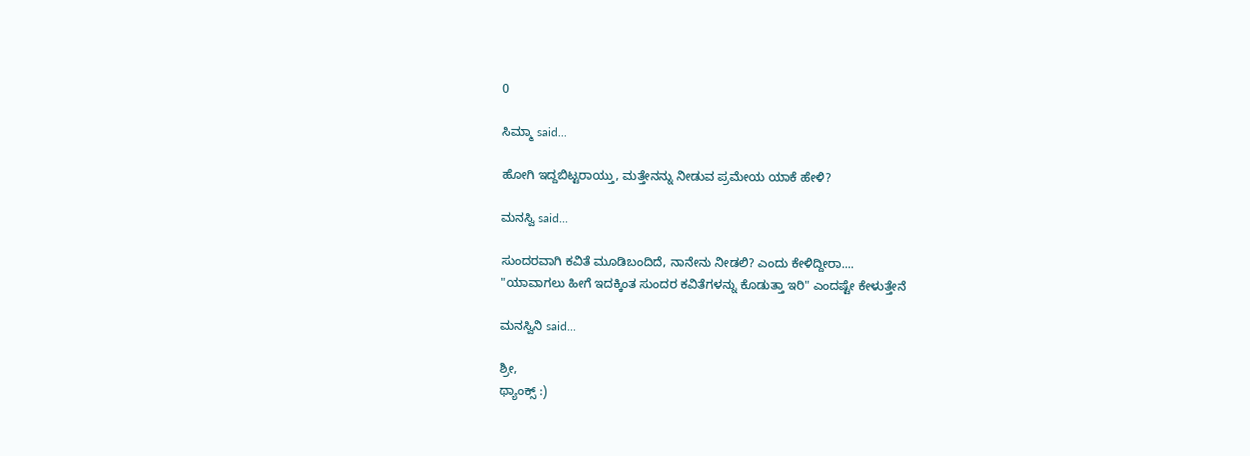0

ಸಿಮ್ಮಾ said...

ಹೋಗಿ ಇದ್ದಬಿಟ್ಟರಾಯ್ತು, ಮತ್ತೇನನ್ನು ನೀಡುವ ಪ್ರಮೇಯ ಯಾಕೆ ಹೇಳಿ?

ಮನಸ್ವಿ said...

ಸುಂದರವಾಗಿ ಕವಿತೆ ಮೂಡಿಬಂದಿದೆ, ನಾನೇನು ನೀಡಲಿ? ಎಂದು ಕೇಳಿದ್ದೀರಾ....
"ಯಾವಾಗಲು ಹೀಗೆ ಇದಕ್ಕಿಂತ ಸುಂದರ ಕವಿತೆಗಳನ್ನು ಕೊಡುತ್ತಾ ಇರಿ" ಎಂದಷ್ಟೇ ಕೇಳುತ್ತೇನೆ

ಮನಸ್ವಿನಿ said...

ಶ್ರೀ,
ಥ್ಯಾಂಕ್ಸ್ :)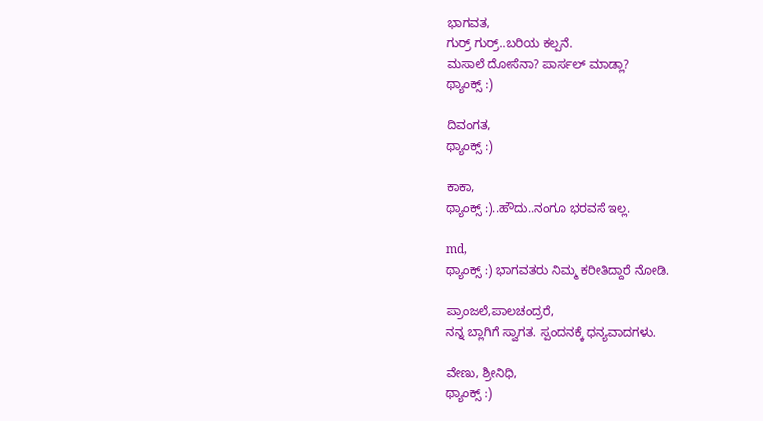ಭಾಗವತ,
ಗುರ್ರ್ ಗುರ್ರ್..ಬರಿಯ ಕಲ್ಪನೆ.
ಮಸಾಲೆ ದೋಸೆನಾ? ಪಾರ್ಸಲ್ ಮಾಡ್ಲಾ?
ಥ್ಯಾಂಕ್ಸ್ :)

ದಿವಂಗತ,
ಥ್ಯಾಂಕ್ಸ್ :)

ಕಾಕಾ,
ಥ್ಯಾಂಕ್ಸ್ :)..ಹೌದು..ನಂಗೂ ಭರವಸೆ ಇಲ್ಲ.

md,
ಥ್ಯಾಂಕ್ಸ್ :) ಭಾಗವತರು ನಿಮ್ಮ ಕರೀತಿದ್ದಾರೆ ನೋಡಿ.

ಪ್ರಾಂಜಲೆ,ಪಾಲಚಂದ್ರರೆ,
ನನ್ನ ಬ್ಲಾಗಿಗೆ ಸ್ವಾಗತ. ಸ್ಪಂದನಕ್ಕೆ ಧನ್ಯವಾದಗಳು.

ವೇಣು, ಶ್ರೀನಿಧಿ,
ಥ್ಯಾಂಕ್ಸ್ :)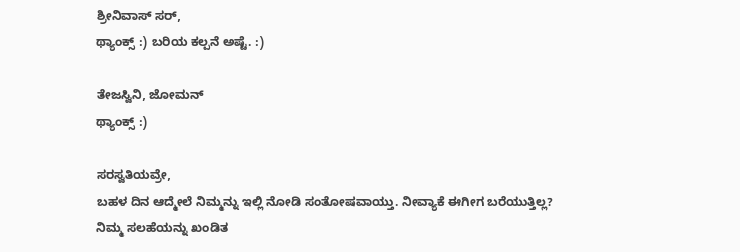ಶ್ರೀನಿವಾಸ್ ಸರ್,
ಥ್ಯಾಂಕ್ಸ್ :) ಬರಿಯ ಕಲ್ಪನೆ ಅಷ್ಟೆ. :)

ತೇಜಸ್ವಿನಿ, ಜೋಮನ್
ಥ್ಯಾಂಕ್ಸ್ :)

ಸರಸ್ವತಿಯವ್ರೇ,
ಬಹಳ ದಿನ ಆದ್ಮೇಲೆ ನಿಮ್ಮನ್ನು ಇಲ್ಲಿ ನೋಡಿ ಸಂತೋಷವಾಯ್ತು. ನೀವ್ಯಾಕೆ ಈಗೀಗ ಬರೆಯುತ್ತಿಲ್ಲ?
ನಿಮ್ಮ ಸಲಹೆಯನ್ನು ಖಂಡಿತ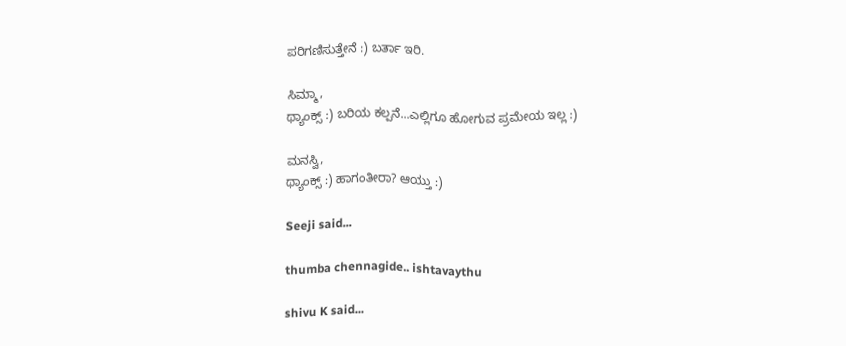ಪರಿಗಣಿಸುತ್ತೇನೆ :) ಬರ್ತಾ ಇರಿ.

ಸಿಮ್ಮಾ,
ಥ್ಯಾಂಕ್ಸ್ :) ಬರಿಯ ಕಲ್ಪನೆ...ಎಲ್ಲಿಗೂ ಹೋಗುವ ಪ್ರಮೇಯ ಇಲ್ಲ :)

ಮನಸ್ವಿ,
ಥ್ಯಾಂಕ್ಸ್ :) ಹಾಗಂತೀರಾ? ಆಯ್ತು :)

Seeji said...

thumba chennagide.. ishtavaythu

shivu K said...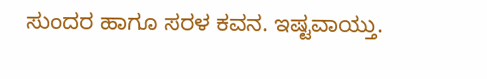ಸುಂದರ ಹಾಗೂ ಸರಳ ಕವನ. ಇಷ್ಟವಾಯ್ತು.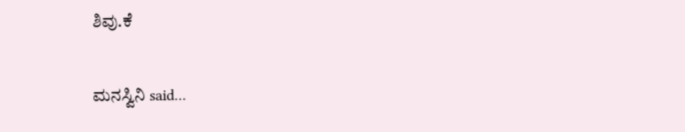ಶಿವು.ಕೆ

ಮನಸ್ವಿನಿ said...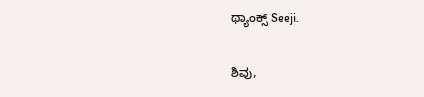ಥ್ಯಾಂಕ್ಸ್ Seeji.

ಶಿವು,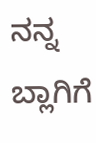ನನ್ನ ಬ್ಲಾಗಿಗೆ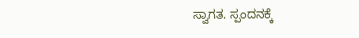ಸ್ವಾಗತ. ಸ್ಪಂದನಕ್ಕೆ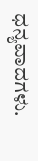ಧನ್ಯವಾದಗಳು.